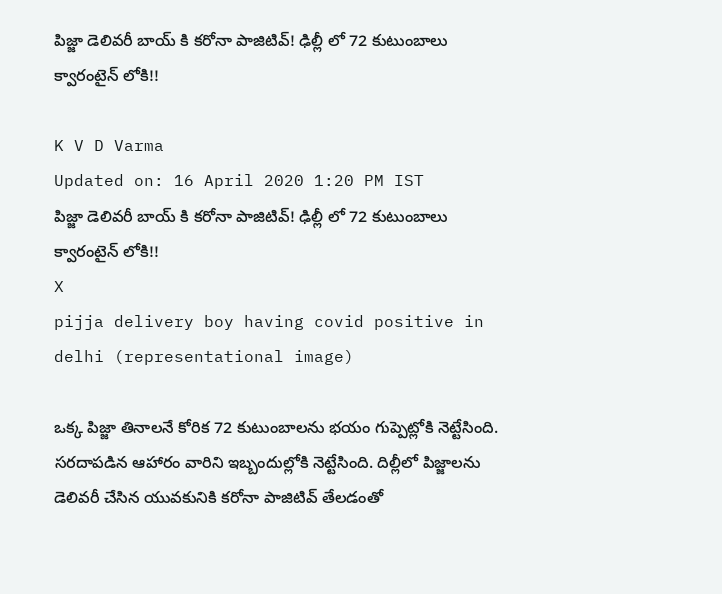పిజ్జా డెలివరీ బాయ్ కి కరోనా పాజిటివ్! ఢిల్లీ లో 72 కుటుంబాలు క్వారంటైన్ లోకి!!

K V D Varma
Updated on: 16 April 2020 1:20 PM IST
పిజ్జా డెలివరీ బాయ్ కి కరోనా పాజిటివ్! ఢిల్లీ లో 72 కుటుంబాలు క్వారంటైన్ లోకి!!
X
pijja delivery boy having covid positive in delhi (representational image)

ఒక్క పిజ్జా తినాలనే కోరిక 72 కుటుంబాలను భయం గుప్పెట్లోకి నెట్టేసింది. సరదాపడిన ఆహారం వారిని ఇబ్బందుల్లోకి నెట్టేసింది. దిల్లీలో పిజ్జాలను డెలివరీ చేసిన యువకునికి కరోనా పాజిటివ్ తేలడంతో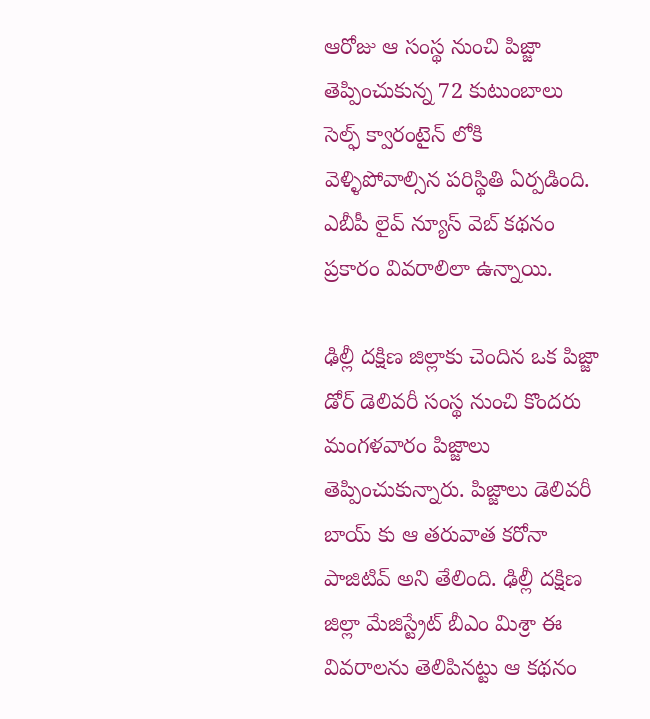ఆరోజు ఆ సంస్థ నుంచి పిజ్జా తెప్పించుకున్న 72 కుటుంబాలు సెల్ఫ్ క్వారంటైన్ లోకి వెళ్ళిపోవాల్సిన పరిస్థితి ఏర్పడింది. ఎబీపీ లైవ్ న్యూస్ వెబ్ కథనం ప్రకారం వివరాలిలా ఉన్నాయి.

ఢిల్లీ దక్షిణ జిల్లాకు చెందిన ఒక పిజ్జా డోర్ డెలివరీ సంస్థ నుంచి కొందరు మంగళవారం పిజ్జాలు తెప్పించుకున్నారు. పిజ్జాలు డెలివరీ బాయ్ కు ఆ తరువాత కరోనా పాజిటివ్ అని తేలింది. ఢిల్లీ దక్షిణ జిల్లా మేజిస్ట్రేట్ బీఎం మిశ్రా ఈ వివరాలను తెలిపినట్టు ఆ కథనం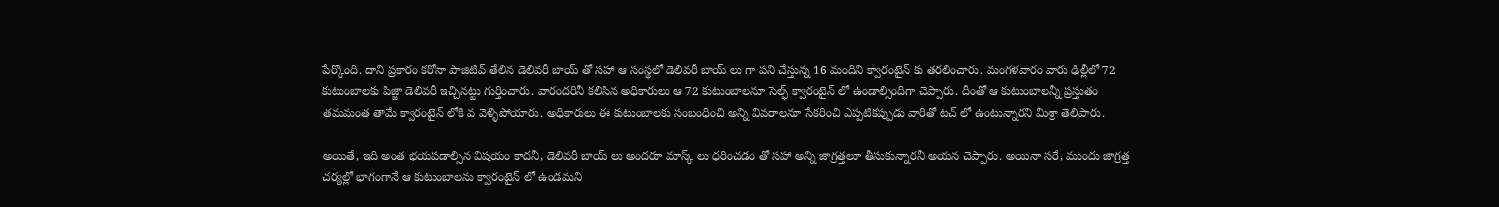పేర్కొంది. దాని ప్రకారం కరోనా పాజిటివ్ తేలిన డెలివరీ బాయ్ తో సహా ఆ సంస్థలో డెలివరీ బాయ్ లు గా పని చేస్తున్న 16 మందిని క్వారంటైన్ కు తరలించారు. మంగళవారం వారు ఢిల్లీలో 72 కుటుంబాలకు పిజ్జా డెలివరీ ఇచ్చినట్టు గుర్తించారు. వారందరినీ కలిసిన అధికారులు ఆ 72 కుటుంబాలనూ సెల్ఫ్ క్వారంటైన్ లో ఉండాల్సిందిగా చెప్పారు. దీంతో ఆ కుటుంబాలన్నీ ప్రస్తుతం తమమంత తామే క్వారంటైన్ లోకి వ వెళ్ళిపోయారు. అధికారులు ఈ కుటుంబాలకు సంబంధించి అన్ని వివరాలనూ సేకరించి ఎప్పటికప్పుడు వారితో టచ్ లో ఉంటున్నారని మిశ్రా తెలిపారు.

అయితే, ఇది అంత భయపడాల్సిన విషయం కాదనీ, డెలివరీ బాయ్ లు అందరూ మాస్క్ లు ధరించడం తో సహా అన్ని జాగ్రత్తలూ తీసుకున్నారనీ అయన చెప్పారు. అయినా సరే, ముందు జాగ్రత్త చర్యల్లో భాగంగానే ఆ కుటుంబాలను క్వారంటైన్ లో ఉండమని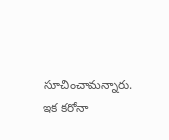సూచించామన్నారు. ఇక కరోనా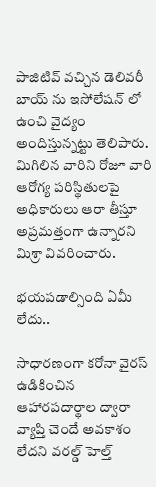పాజిటివ్ వచ్చిన డెలివరీ బాయ్ ను ఇసోలేషన్ లో ఉంచి వైద్యం అందిస్తున్నట్టు తెలిపారు. మిగిలిన వారిని రోజూ వారి ఆరోగ్య పరిస్థితులపై అధికారులు ఆరా తీస్తూ అప్రమత్తంగా ఉన్నారని మిశ్రా వివరించారు.

భయపడాల్సింది ఏమీ లేదు..

సాధారణంగా కరోనా వైరస్ ఉడికించిన ఆహారపదార్థాల ద్వారా వ్యాప్తి చెందే అవకాశం లేదని వరల్డ్ హెల్త్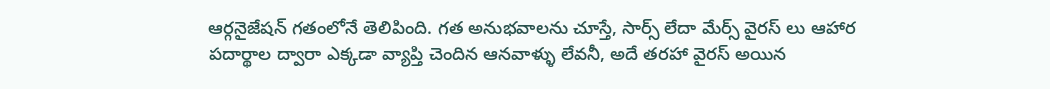ఆర్గనైజేషన్ గతంలోనే తెలిపింది. గత అనుభవాలను చూస్తే, సార్స్ లేదా మేర్స్ వైరస్ లు ఆహార పదార్థాల ద్వారా ఎక్కడా వ్యాప్తి చెందిన ఆనవాళ్ళు లేవనీ, అదే తరహా వైరస్ అయిన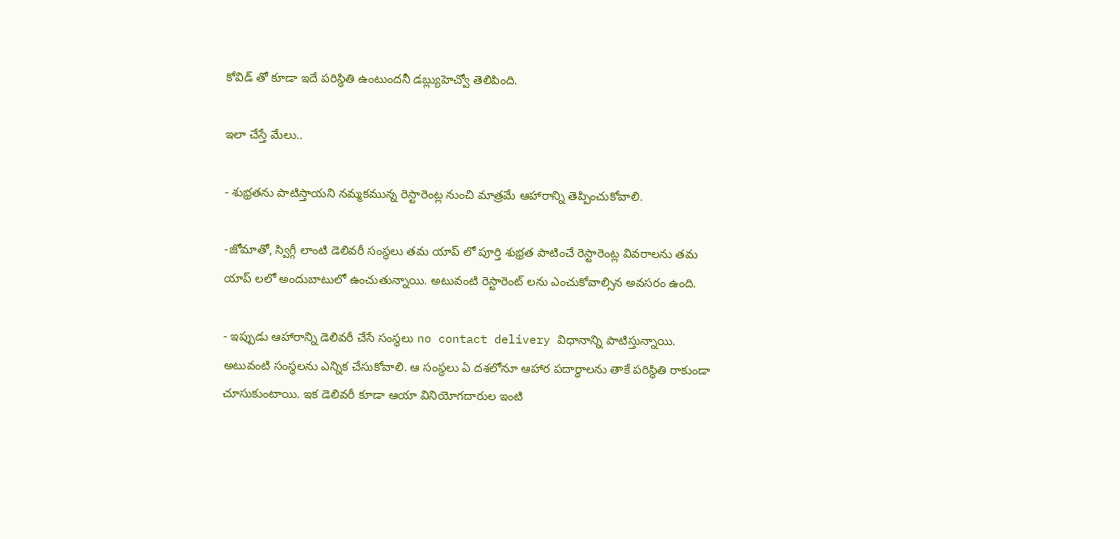కోవిడ్ తో కూడా ఇదే పరిస్థితి ఉంటుందనీ డబ్ల్యుహెచ్వో తెలిపింది.

ఇలా చేస్తే మేలు..

- శుభ్రతను పాటిస్తాయని నమ్మకమున్న రెస్టారెంట్ల నుంచి మాత్రమే ఆహారాన్ని తెప్పించుకోవాలి.

-జోమాతో, స్విగ్గీ లాంటి డెలివరీ సంస్థలు తమ యాప్ లో పూర్తి శుభ్రత పాటించే రెస్టారెంట్ల వివరాలను తమ యాప్ లలో అందుబాటులో ఉంచుతున్నాయి. అటువంటి రెస్టారెంట్ లను ఎంచుకోవాల్సిన అవసరం ఉంది.

- ఇప్పుడు ఆహారాన్ని డెలివరీ చేసే సంస్థలు no contact delivery విధానాన్ని పాటిస్తున్నాయి. అటువంటి సంస్థలను ఎన్నిక చేసుకోవాలి. ఆ సంస్థలు ఏ దశలోనూ ఆహార పదార్ధాలను తాకే పరిస్థితి రాకుండా చూసుకుంటాయి. ఇక డెలివరీ కూడా ఆయా వినియోగదారుల ఇంటి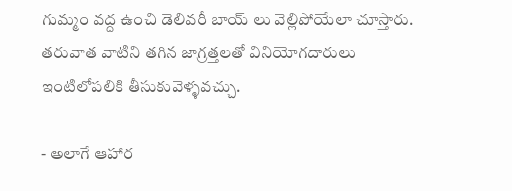గుమ్మం వద్ద ఉంచి డెలివరీ బాయ్ లు వెల్లిపోయేలా చూస్తారు. తరువాత వాటిని తగిన జాగ్రత్తలతో వినియోగదారులు ఇంటిలోపలికి తీసుకువెళ్ళవచ్చు.

- అలాగే ఆహార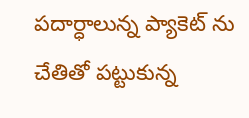పదార్ధాలున్న ప్యాకెట్ ను చేతితో పట్టుకున్న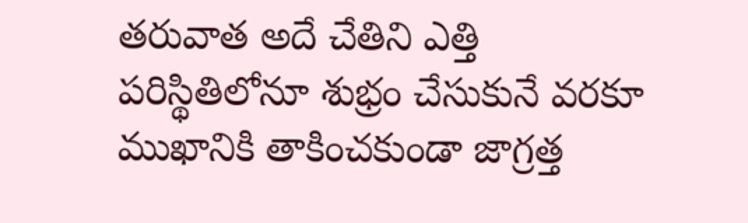తరువాత అదే చేతిని ఎత్తి పరిస్థితిలోనూ శుభ్రం చేసుకునే వరకూ ముఖానికి తాకించకుండా జాగ్రత్త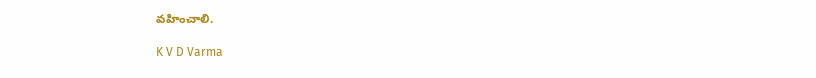వహించాలి.

K V D Varma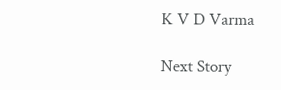K V D Varma

Next Story